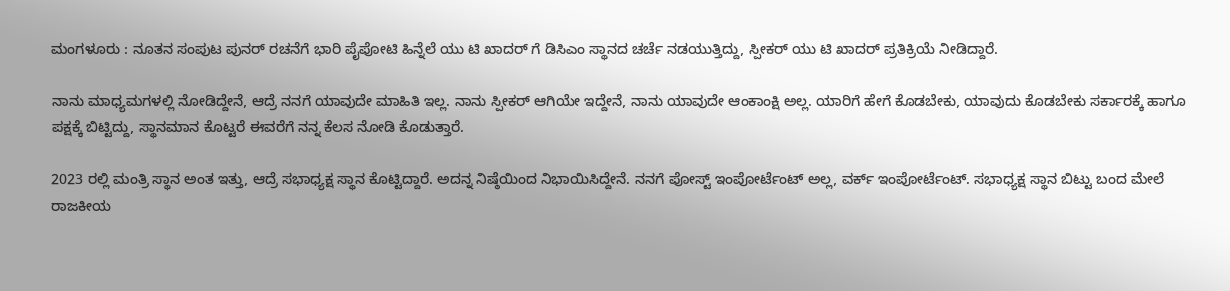ಮಂಗಳೂರು : ನೂತನ ಸಂಪುಟ ಪುನರ್ ರಚನೆಗೆ ಭಾರಿ ಪೈಪೋಟಿ ಹಿನ್ನೆಲೆ ಯು ಟಿ ಖಾದರ್ ಗೆ ಡಿಸಿಎಂ ಸ್ಥಾನದ ಚರ್ಚೆ ನಡಯುತ್ತಿದ್ದು, ಸ್ಪೀಕರ್ ಯು ಟಿ ಖಾದರ್ ಪ್ರತಿಕ್ರಿಯೆ ನೀಡಿದ್ದಾರೆ.

ನಾನು ಮಾಧ್ಯಮಗಳಲ್ಲಿ ನೋಡಿದ್ದೇನೆ, ಆದ್ರೆ ನನಗೆ ಯಾವುದೇ ಮಾಹಿತಿ ಇಲ್ಲ. ನಾನು ಸ್ಪೀಕರ್ ಆಗಿಯೇ ಇದ್ದೇನೆ, ನಾನು ಯಾವುದೇ ಆಂಕಾಂಕ್ಷಿ ಅಲ್ಲ. ಯಾರಿಗೆ ಹೇಗೆ ಕೊಡಬೇಕು, ಯಾವುದು ಕೊಡಬೇಕು ಸರ್ಕಾರಕ್ಕೆ ಹಾಗೂ ಪಕ್ಷಕ್ಕೆ ಬಿಟ್ಟಿದ್ದು, ಸ್ಥಾನಮಾನ‌ ಕೊಟ್ಟರೆ ಈವರೆಗೆ ನನ್ನ ಕೆಲಸ ನೋಡಿ ಕೊಡುತ್ತಾರೆ.

2023 ರಲ್ಲಿ ಮಂತ್ರಿ ಸ್ಥಾನ ಅಂತ ಇತ್ತು, ಆದ್ರೆ ಸಭಾಧ್ಯಕ್ಷ ಸ್ಥಾನ ಕೊಟ್ಟಿದ್ದಾರೆ. ಅದನ್ನ ನಿಷ್ಠೆಯಿಂದ ನಿಭಾಯಿಸಿದ್ದೇನೆ. ನನಗೆ ಪೋಸ್ಟ್ ಇಂಪೋರ್ಟೆಂಟ್ ಅಲ್ಲ, ವರ್ಕ್ ಇಂಪೋರ್ಟೆಂಟ್. ಸಭಾಧ್ಯಕ್ಷ ಸ್ಥಾನ ಬಿಟ್ಟು ಬಂದ ಮೇಲೆ ರಾಜಕೀಯ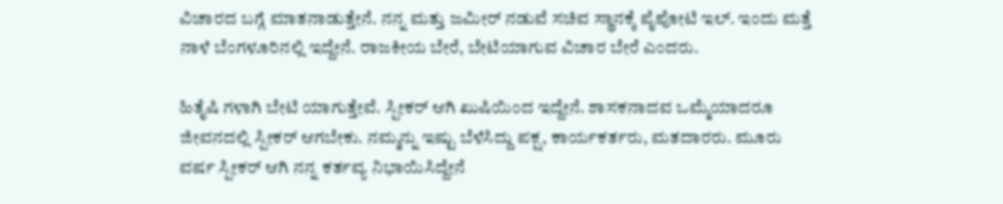ವಿಚಾರದ ಬಗ್ಗೆ ಮಾತನಾಡುತ್ತೇನೆ. ನನ್ನ ಮತ್ತು ಜಮೀರ್ ನಡುವೆ ‌ಸಚಿವ ಸ್ಥಾನಕ್ಕೆ ಪೈಪೋಟಿ ಇಲ್. ಇಂದು ಮತ್ತೆ ನಾಳೆ ಬೆಂಗಳೂರಿನಲ್ಲಿ ಇದ್ದೇನೆ. ರಾಜಕೀಯ ಬೇರೆ, ಬೇಟಿಯಾಗುವ ವಿಚಾರ ಬೇರೆ ಎಂದರು.

ಹಿತೈಷಿ ಗಳಾಗಿ ಬೇಟಿ ಯಾಗುತ್ತೇವೆ. ಸ್ಪೀಕರ್ ಆಗಿ ಖುಷಿಯಿಂದ ಇದ್ದೇನೆ. ಶಾಸಕನಾದವ ಒಮ್ಮೆಯಾದರೂ ಜೀವನದಲ್ಲಿ ಸ್ಪೀಕರ್ ಆಗಬೇಕು. ನಮ್ಮನ್ನು ಇಷ್ಟು ಬೆಳೆಸಿದ್ದು ಪಕ್ಷ, ಕಾರ್ಯಕರ್ತರು, ಮತದಾರರು. ಮೂರು ವರ್ಷ ಸ್ಪೀಕರ್ ಆಗಿ ನನ್ನ ಕರ್ತವ್ಯ ನಿಭಾಯಿಸಿದ್ದೇನೆ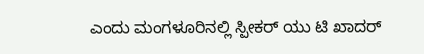ಎಂದು ಮಂಗಳೂರಿನಲ್ಲಿ ಸ್ಪೀಕರ್ ಯು ಟಿ ಖಾದರ್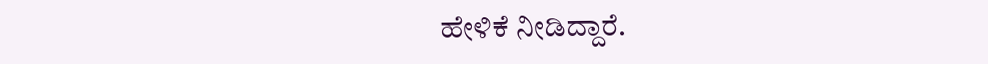ಹೇಳಿಕೆ ನೀಡಿದ್ದಾರೆ.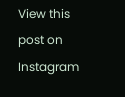View this post on Instagram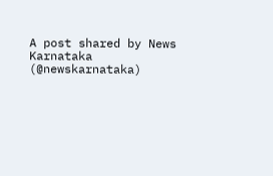A post shared by News Karnataka (@newskarnataka)